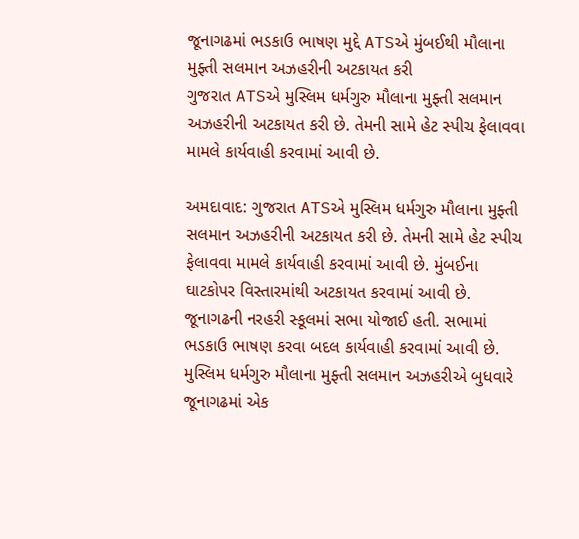જૂનાગઢમાં ભડકાઉ ભાષણ મુદ્દે ATSએ મુંબઈથી મૌલાના મુફ્તી સલમાન અઝહરીની અટકાયત કરી
ગુજરાત ATSએ મુસ્લિમ ધર્મગુરુ મૌલાના મુફ્તી સલમાન અઝહરીની અટકાયત કરી છે. તેમની સામે હેટ સ્પીચ ફેલાવવા મામલે કાર્યવાહી કરવામાં આવી છે.

અમદાવાદ: ગુજરાત ATSએ મુસ્લિમ ધર્મગુરુ મૌલાના મુફ્તી સલમાન અઝહરીની અટકાયત કરી છે. તેમની સામે હેટ સ્પીચ ફેલાવવા મામલે કાર્યવાહી કરવામાં આવી છે. મુંબઈના ઘાટકોપર વિસ્તારમાંથી અટકાયત કરવામાં આવી છે. જૂનાગઢની નરહરી સ્કૂલમાં સભા યોજાઈ હતી. સભામાં ભડકાઉ ભાષણ કરવા બદલ કાર્યવાહી કરવામાં આવી છે. મુસ્લિમ ધર્મગુરુ મૌલાના મુફ્તી સલમાન અઝહરીએ બુધવારે જૂનાગઢમાં એક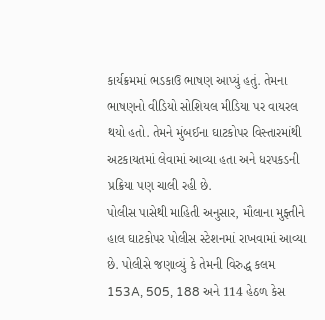કાર્યક્રમમાં ભડકાઉ ભાષણ આપ્યું હતું. તેમના ભાષણનો વીડિયો સોશિયલ મીડિયા પર વાયરલ થયો હતો. તેમને મુંબઈના ઘાટકોપર વિસ્તારમાંથી અટકાયતમાં લેવામાં આવ્યા હતા અને ધરપકડની પ્રક્રિયા પણ ચાલી રહી છે.
પોલીસ પાસેથી માહિતી અનુસાર, મૌલાના મુફ્તીને હાલ ઘાટકોપર પોલીસ સ્ટેશનમાં રાખવામાં આવ્યા છે. પોલીસે જણાવ્યું કે તેમની વિરુદ્ધ કલમ 153A, 505, 188 અને 114 હેઠળ કેસ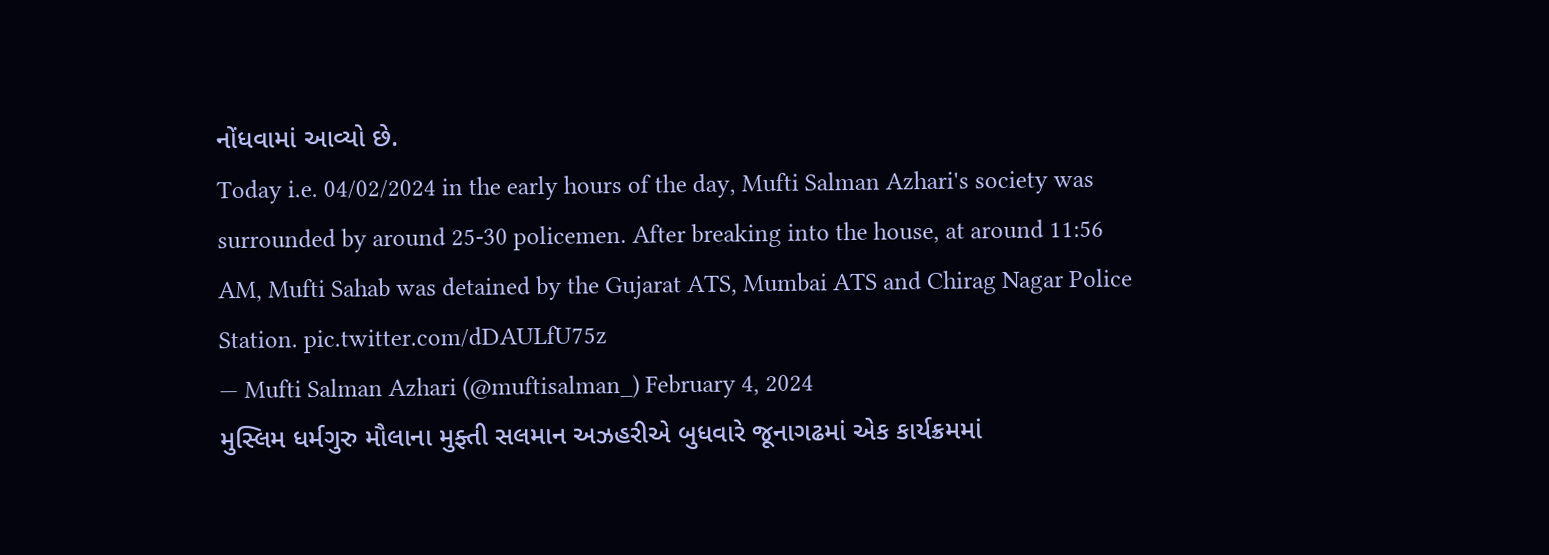નોંધવામાં આવ્યો છે.
Today i.e. 04/02/2024 in the early hours of the day, Mufti Salman Azhari's society was surrounded by around 25-30 policemen. After breaking into the house, at around 11:56 AM, Mufti Sahab was detained by the Gujarat ATS, Mumbai ATS and Chirag Nagar Police Station. pic.twitter.com/dDAULfU75z
— Mufti Salman Azhari (@muftisalman_) February 4, 2024
મુસ્લિમ ધર્મગુરુ મૌલાના મુફ્તી સલમાન અઝહરીએ બુધવારે જૂનાગઢમાં એક કાર્યક્રમમાં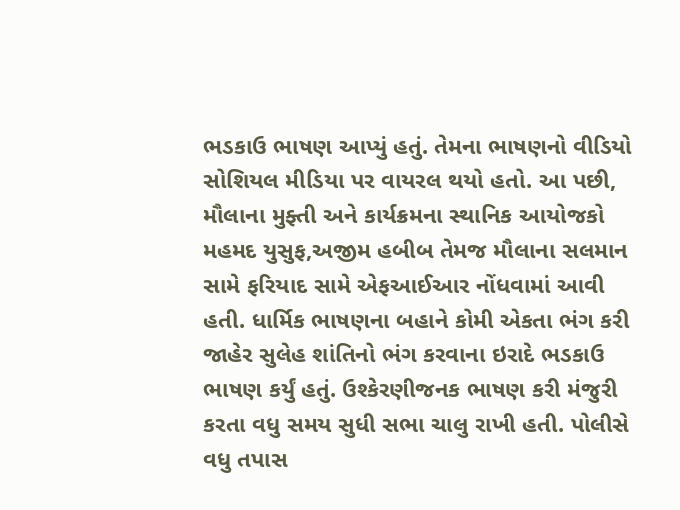ભડકાઉ ભાષણ આપ્યું હતું. તેમના ભાષણનો વીડિયો સોશિયલ મીડિયા પર વાયરલ થયો હતો. આ પછી, મૌલાના મુફ્તી અને કાર્યક્રમના સ્થાનિક આયોજકો મહમદ યુસુફ,અજીમ હબીબ તેમજ મૌલાના સલમાન સામે ફરિયાદ સામે એફઆઈઆર નોંધવામાં આવી હતી. ધાર્મિક ભાષણના બહાને કોમી એકતા ભંગ કરી જાહેર સુલેહ શાંતિનો ભંગ કરવાના ઇરાદે ભડકાઉ ભાષણ કર્યું હતું. ઉશ્કેરણીજનક ભાષણ કરી મંજુરી કરતા વધુ સમય સુધી સભા ચાલુ રાખી હતી. પોલીસે વધુ તપાસ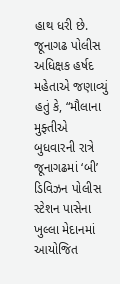હાથ ધરી છે.
જૂનાગઢ પોલીસ અધિક્ષક હર્ષદ મહેતાએ જણાવ્યું હતું કે, “મૌલાના મુફ્તીએ બુધવારની રાત્રે જૂનાગઢમાં ‘બી’ ડિવિઝન પોલીસ સ્ટેશન પાસેના ખુલ્લા મેદાનમાં આયોજિત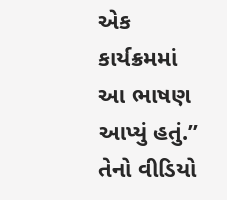એક કાર્યક્રમમાં આ ભાષણ આપ્યું હતું.” તેનો વીડિયો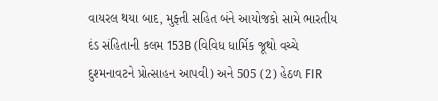વાયરલ થયા બાદ, મુફ્તી સહિત બંને આયોજકો સામે ભારતીય દંડ સંહિતાની કલમ 153B (વિવિધ ધાર્મિક જૂથો વચ્ચે દુશ્મનાવટને પ્રોત્સાહન આપવી) અને 505 (2) હેઠળ FIR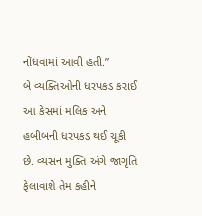નોંધવામાં આવી હતી.”
બે વ્યક્તિઓની ધરપકડ કરાઈ
આ કેસમાં મલિક અને હબીબની ધરપકડ થઈ ચૂકી છે. વ્યસન મુક્તિ અંગે જાગૃતિ ફેલાવાશે તેમ કહીને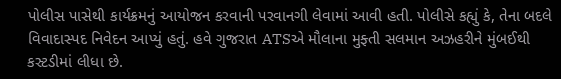પોલીસ પાસેથી કાર્યક્રમનું આયોજન કરવાની પરવાનગી લેવામાં આવી હતી. પોલીસે કહ્યું કે, તેના બદલે વિવાદાસ્પદ નિવેદન આપ્યું હતું. હવે ગુજરાત ATSએ મૌલાના મુફ્તી સલમાન અઝહરીને મુંબઈથી કસ્ટડીમાં લીધા છે.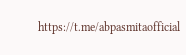https://t.me/abpasmitaofficial